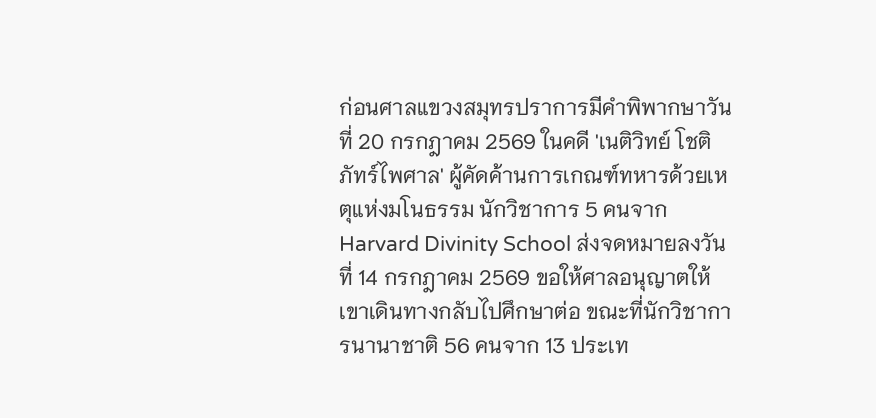ก่อนศาลแขวงสมุทรปราการมีคำพิพากษาวันที่ 20 กรกฎาคม 2569 ในคดี 'เนติวิทย์ โชติภัทร์ไพศาล' ผู้คัดค้านการเกณฑ์ทหารด้วยเหตุแห่งมโนธรรม นักวิชาการ 5 คนจาก Harvard Divinity School ส่งจดหมายลงวันที่ 14 กรกฎาคม 2569 ขอให้ศาลอนุญาตให้เขาเดินทางกลับไปศึกษาต่อ ขณะที่นักวิชาการนานาชาติ 56 คนจาก 13 ประเท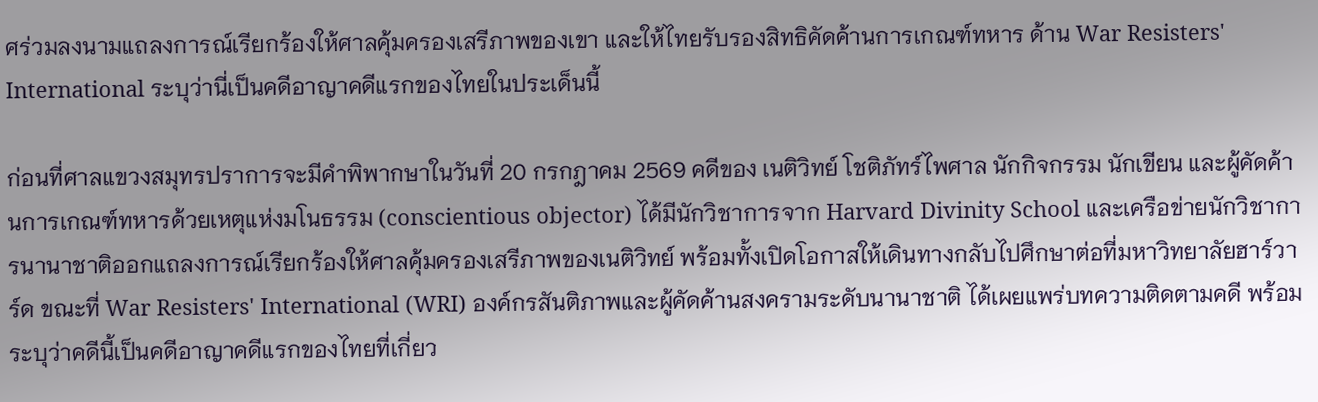ศร่วมลงนามแถลงการณ์เรียกร้องให้ศาลคุ้มครองเสรีภาพของเขา และให้ไทยรับรองสิทธิคัดค้านการเกณฑ์ทหาร ด้าน War Resisters' International ระบุว่านี่เป็นคดีอาญาคดีแรกของไทยในประเด็นนี้

ก่อนที่ศาลแขวงสมุทรปราการจะมีคำพิพากษาในวันที่ 20 กรกฎาคม 2569 คดีของ เนติวิทย์ โชติภัทร์ไพศาล นักกิจกรรม นักเขียน และผู้คัดค้านการเกณฑ์ทหารด้วยเหตุแห่งมโนธรรม (conscientious objector) ได้มีนักวิชาการจาก Harvard Divinity School และเครือข่ายนักวิชาการนานาชาติออกแถลงการณ์เรียกร้องให้ศาลคุ้มครองเสรีภาพของเนติวิทย์ พร้อมทั้งเปิดโอกาสให้เดินทางกลับไปศึกษาต่อที่มหาวิทยาลัยฮาร์วาร์ด ขณะที่ War Resisters' International (WRI) องค์กรสันติภาพและผู้คัดค้านสงครามระดับนานาชาติ ได้เผยแพร่บทความติดตามคดี พร้อมระบุว่าคดีนี้เป็นคดีอาญาคดีแรกของไทยที่เกี่ยว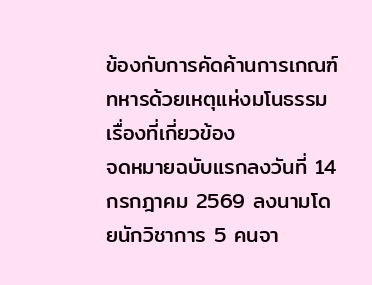ข้องกับการคัดค้านการเกณฑ์ทหารด้วยเหตุแห่งมโนธรรม
เรื่องที่เกี่ยวข้อง
จดหมายฉบับแรกลงวันที่ 14 กรกฎาคม 2569 ลงนามโดยนักวิชาการ 5 คนจา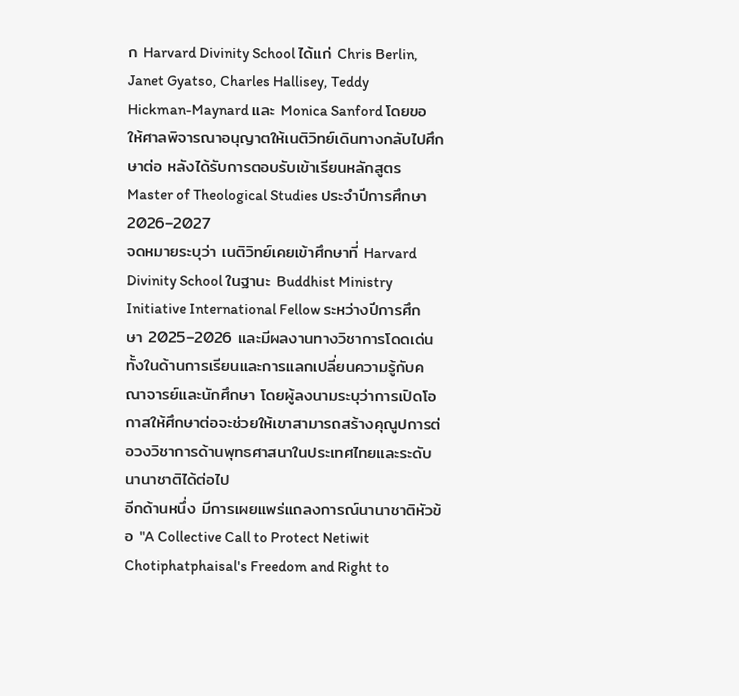ก Harvard Divinity School ได้แก่ Chris Berlin, Janet Gyatso, Charles Hallisey, Teddy Hickman-Maynard และ Monica Sanford โดยขอให้ศาลพิจารณาอนุญาตให้เนติวิทย์เดินทางกลับไปศึกษาต่อ หลังได้รับการตอบรับเข้าเรียนหลักสูตร Master of Theological Studies ประจำปีการศึกษา 2026–2027
จดหมายระบุว่า เนติวิทย์เคยเข้าศึกษาที่ Harvard Divinity School ในฐานะ Buddhist Ministry Initiative International Fellow ระหว่างปีการศึกษา 2025–2026 และมีผลงานทางวิชาการโดดเด่น ทั้งในด้านการเรียนและการแลกเปลี่ยนความรู้กับคณาจารย์และนักศึกษา โดยผู้ลงนามระบุว่าการเปิดโอกาสให้ศึกษาต่อจะช่วยให้เขาสามารถสร้างคุณูปการต่อวงวิชาการด้านพุทธศาสนาในประเทศไทยและระดับนานาชาติได้ต่อไป
อีกด้านหนึ่ง มีการเผยแพร่แถลงการณ์นานาชาติหัวข้อ "A Collective Call to Protect Netiwit Chotiphatphaisal's Freedom and Right to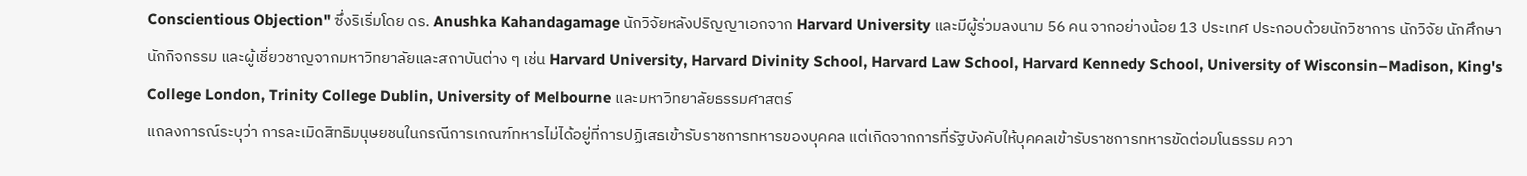Conscientious Objection" ซึ่งริเริ่มโดย ดร. Anushka Kahandagamage นักวิจัยหลังปริญญาเอกจาก Harvard University และมีผู้ร่วมลงนาม 56 คน จากอย่างน้อย 13 ประเทศ ประกอบด้วยนักวิชาการ นักวิจัย นักศึกษา นักกิจกรรม และผู้เชี่ยวชาญจากมหาวิทยาลัยและสถาบันต่าง ๆ เช่น Harvard University, Harvard Divinity School, Harvard Law School, Harvard Kennedy School, University of Wisconsin–Madison, King's College London, Trinity College Dublin, University of Melbourne และมหาวิทยาลัยธรรมศาสตร์
แถลงการณ์ระบุว่า การละเมิดสิทธิมนุษยชนในกรณีการเกณฑ์ทหารไม่ได้อยู่ที่การปฏิเสธเข้ารับราชการทหารของบุคคล แต่เกิดจากการที่รัฐบังคับให้บุคคลเข้ารับราชการทหารขัดต่อมโนธรรม ควา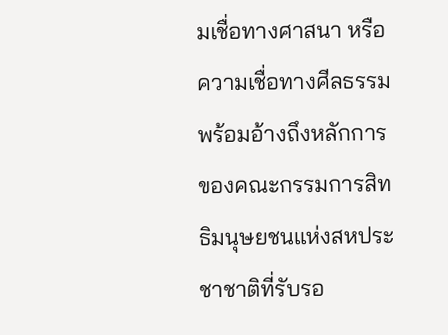มเชื่อทางศาสนา หรือความเชื่อทางศีลธรรม พร้อมอ้างถึงหลักการของคณะกรรมการสิทธิมนุษยชนแห่งสหประชาชาติที่รับรอ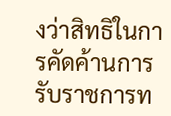งว่าสิทธิในการคัดค้านการรับราชการท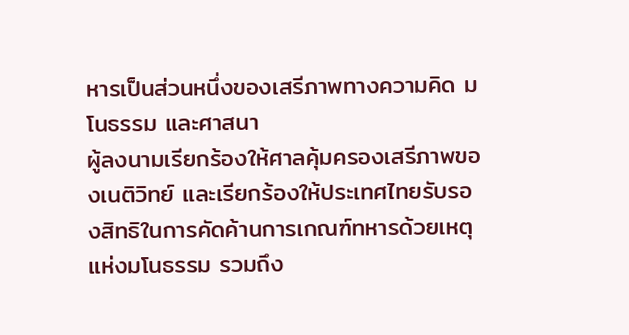หารเป็นส่วนหนึ่งของเสรีภาพทางความคิด มโนธรรม และศาสนา
ผู้ลงนามเรียกร้องให้ศาลคุ้มครองเสรีภาพของเนติวิทย์ และเรียกร้องให้ประเทศไทยรับรองสิทธิในการคัดค้านการเกณฑ์ทหารด้วยเหตุแห่งมโนธรรม รวมถึง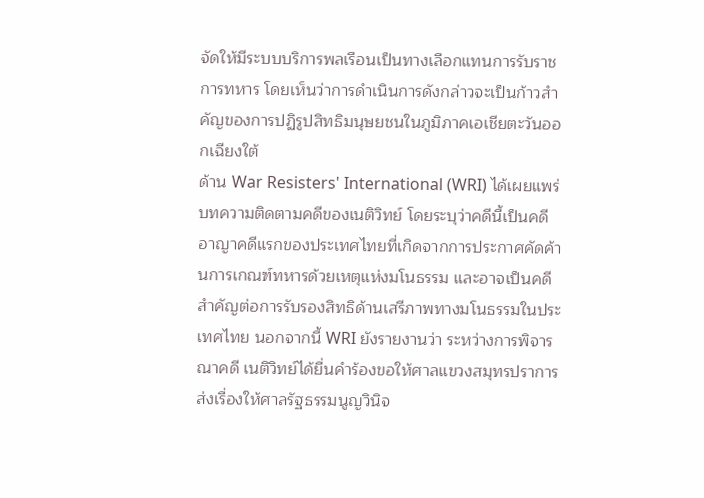จัดให้มีระบบบริการพลเรือนเป็นทางเลือกแทนการรับราชการทหาร โดยเห็นว่าการดำเนินการดังกล่าวจะเป็นก้าวสำคัญของการปฏิรูปสิทธิมนุษยชนในภูมิภาคเอเชียตะวันออกเฉียงใต้
ด้าน War Resisters' International (WRI) ได้เผยแพร่บทความติดตามคดีของเนติวิทย์ โดยระบุว่าคดีนี้เป็นคดีอาญาคดีแรกของประเทศไทยที่เกิดจากการประกาศคัดค้านการเกณฑ์ทหารด้วยเหตุแห่งมโนธรรม และอาจเป็นคดีสำคัญต่อการรับรองสิทธิด้านเสรีภาพทางมโนธรรมในประเทศไทย นอกจากนี้ WRI ยังรายงานว่า ระหว่างการพิจารณาคดี เนติวิทย์ได้ยื่นคำร้องขอให้ศาลแขวงสมุทรปราการส่งเรื่องให้ศาลรัฐธรรมนูญวินิจ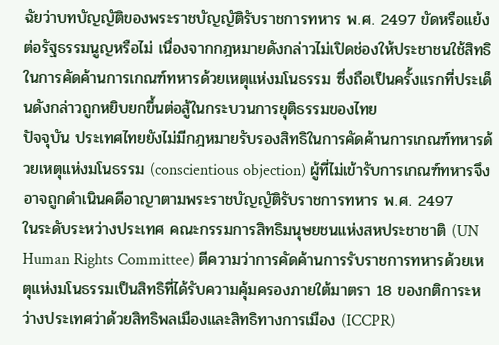ฉัยว่าบทบัญญัติของพระราชบัญญัติรับราชการทหาร พ.ศ. 2497 ขัดหรือแย้งต่อรัฐธรรมนูญหรือไม่ เนื่องจากกฎหมายดังกล่าวไม่เปิดช่องให้ประชาชนใช้สิทธิในการคัดค้านการเกณฑ์ทหารด้วยเหตุแห่งมโนธรรม ซึ่งถือเป็นครั้งแรกที่ประเด็นดังกล่าวถูกหยิบยกขึ้นต่อสู้ในกระบวนการยุติธรรมของไทย
ปัจจุบัน ประเทศไทยยังไม่มีกฎหมายรับรองสิทธิในการคัดค้านการเกณฑ์ทหารด้วยเหตุแห่งมโนธรรม (conscientious objection) ผู้ที่ไม่เข้ารับการเกณฑ์ทหารจึงอาจถูกดำเนินคดีอาญาตามพระราชบัญญัติรับราชการทหาร พ.ศ. 2497
ในระดับระหว่างประเทศ คณะกรรมการสิทธิมนุษยชนแห่งสหประชาชาติ (UN Human Rights Committee) ตีความว่าการคัดค้านการรับราชการทหารด้วยเหตุแห่งมโนธรรมเป็นสิทธิที่ได้รับความคุ้มครองภายใต้มาตรา 18 ของกติการะหว่างประเทศว่าด้วยสิทธิพลเมืองและสิทธิทางการเมือง (ICCPR)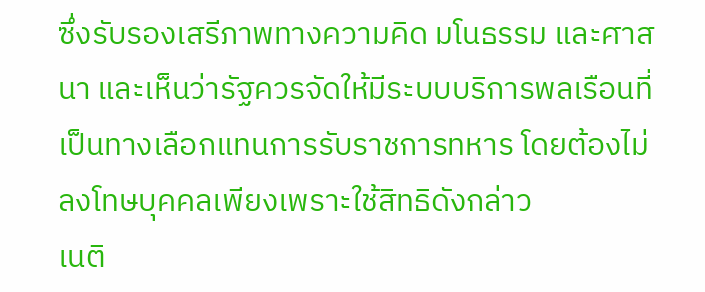ซึ่งรับรองเสรีภาพทางความคิด มโนธรรม และศาสนา และเห็นว่ารัฐควรจัดให้มีระบบบริการพลเรือนที่เป็นทางเลือกแทนการรับราชการทหาร โดยต้องไม่ลงโทษบุคคลเพียงเพราะใช้สิทธิดังกล่าว
เนติ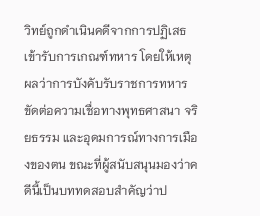วิทย์ถูกดำเนินคดีจากการปฏิเสธเข้ารับการเกณฑ์ทหาร โดยให้เหตุผลว่าการบังคับรับราชการทหารขัดต่อความเชื่อทางพุทธศาสนา จริยธรรม และอุดมการณ์ทางการเมืองของตน ขณะที่ผู้สนับสนุนมองว่าคดีนี้เป็นบททดสอบสำคัญว่าป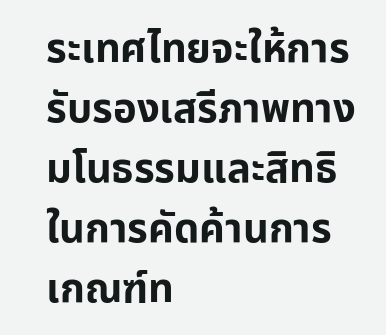ระเทศไทยจะให้การรับรองเสรีภาพทางมโนธรรมและสิทธิในการคัดค้านการเกณฑ์ท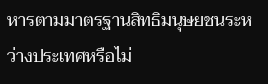หารตามมาตรฐานสิทธิมนุษยชนระหว่างประเทศหรือไม่